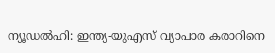ന്യൂഡൽഹി: ഇന്ത്യ-യുഎസ് വ്യാപാര കരാറിനെ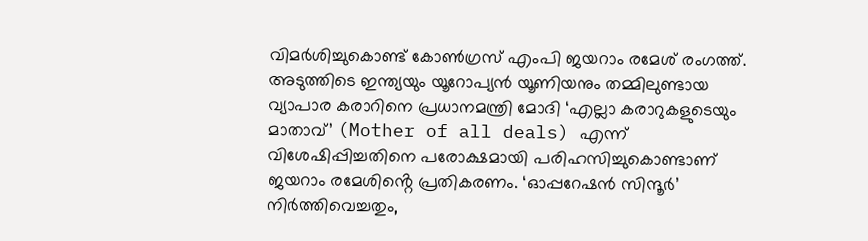വിമർശിച്ചുകൊണ്ട് കോൺഗ്രസ് എംപി ജയറാം രമേശ് രംഗത്ത്. അടുത്തിടെ ഇന്ത്യയും യൂറോപ്യൻ യൂണിയനും തമ്മിലുണ്ടായ വ്യാപാര കരാറിനെ പ്രധാനമന്ത്രി മോദി ‘എല്ലാ കരാറുകളുടെയും മാതാവ്’ (Mother of all deals) എന്ന് വിശേഷിപ്പിച്ചതിനെ പരോക്ഷമായി പരിഹസിച്ചുകൊണ്ടാണ് ജയറാം രമേശിൻ്റെ പ്രതികരണം. ‘ഓപ്പറേഷൻ സിന്ദൂർ’ നിർത്തിവെച്ചതും,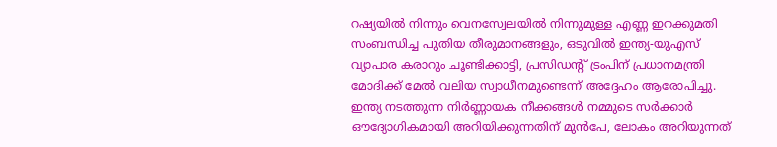റഷ്യയിൽ നിന്നും വെനസ്വേലയിൽ നിന്നുമുള്ള എണ്ണ ഇറക്കുമതി സംബന്ധിച്ച പുതിയ തീരുമാനങ്ങളും, ഒടുവിൽ ഇന്ത്യ-യുഎസ് വ്യാപാര കരാറും ചൂണ്ടിക്കാട്ടി, പ്രസിഡൻ്റ് ട്രംപിന് പ്രധാനമന്ത്രി മോദിക്ക് മേൽ വലിയ സ്വാധീനമുണ്ടെന്ന് അദ്ദേഹം ആരോപിച്ചു. ഇന്ത്യ നടത്തുന്ന നിർണ്ണായക നീക്കങ്ങൾ നമ്മുടെ സർക്കാർ ഔദ്യോഗികമായി അറിയിക്കുന്നതിന് മുൻപേ, ലോകം അറിയുന്നത്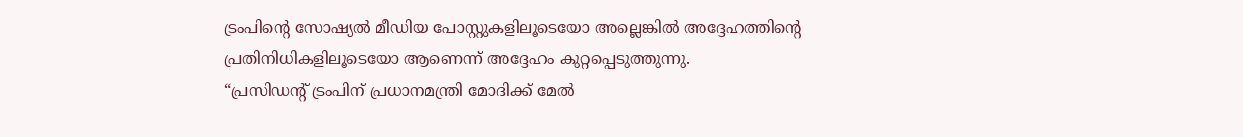ട്രംപിൻ്റെ സോഷ്യൽ മീഡിയ പോസ്റ്റുകളിലൂടെയോ അല്ലെങ്കിൽ അദ്ദേഹത്തിൻ്റെ പ്രതിനിധികളിലൂടെയോ ആണെന്ന് അദ്ദേഹം കുറ്റപ്പെടുത്തുന്നു.
“പ്രസിഡൻ്റ് ട്രംപിന് പ്രധാനമന്ത്രി മോദിക്ക് മേൽ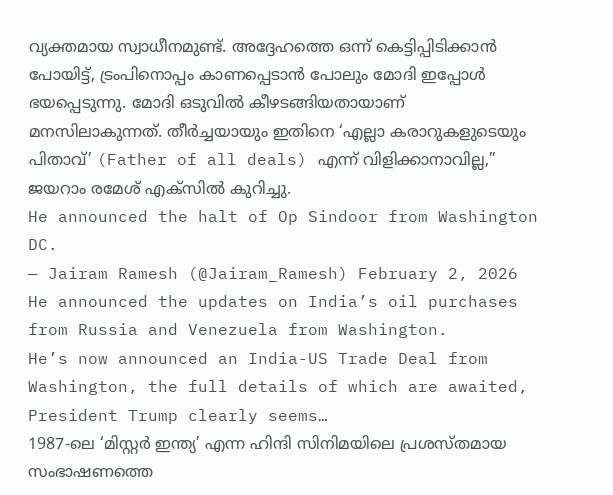വ്യക്തമായ സ്വാധീനമുണ്ട്. അദ്ദേഹത്തെ ഒന്ന് കെട്ടിപ്പിടിക്കാൻ പോയിട്ട്, ട്രംപിനൊപ്പം കാണപ്പെടാൻ പോലും മോദി ഇപ്പോൾ ഭയപ്പെടുന്നു. മോദി ഒടുവിൽ കീഴടങ്ങിയതായാണ് മനസിലാകുന്നത്. തീർച്ചയായും ഇതിനെ ‘എല്ലാ കരാറുകളുടെയും പിതാവ്’ (Father of all deals) എന്ന് വിളിക്കാനാവില്ല,” ജയറാം രമേശ് എക്സിൽ കുറിച്ചു.
He announced the halt of Op Sindoor from Washington DC.
— Jairam Ramesh (@Jairam_Ramesh) February 2, 2026
He announced the updates on India’s oil purchases from Russia and Venezuela from Washington.
He’s now announced an India-US Trade Deal from Washington, the full details of which are awaited,
President Trump clearly seems…
1987-ലെ ‘മിസ്റ്റർ ഇന്ത്യ’ എന്ന ഹിന്ദി സിനിമയിലെ പ്രശസ്തമായ സംഭാഷണത്തെ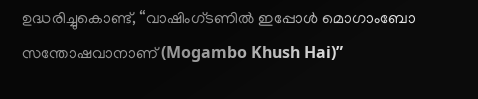ഉദ്ധരിച്ചുകൊണ്ട്, “വാഷിംഗ്ടണിൽ ഇപ്പോൾ മൊഗാംബോ സന്തോഷവാനാണ് (Mogambo Khush Hai)”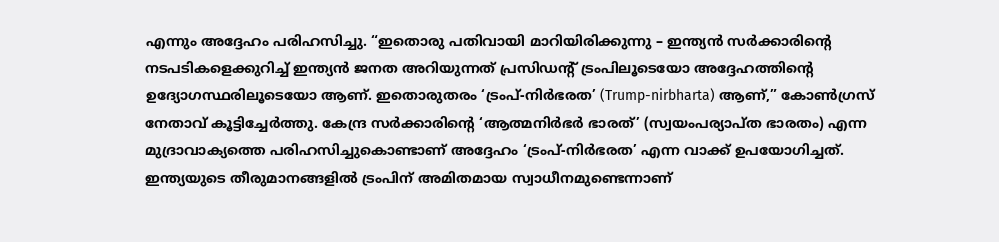എന്നും അദ്ദേഹം പരിഹസിച്ചു. “ഇതൊരു പതിവായി മാറിയിരിക്കുന്നു – ഇന്ത്യൻ സർക്കാരിൻ്റെ നടപടികളെക്കുറിച്ച് ഇന്ത്യൻ ജനത അറിയുന്നത് പ്രസിഡൻ്റ് ട്രംപിലൂടെയോ അദ്ദേഹത്തിൻ്റെ ഉദ്യോഗസ്ഥരിലൂടെയോ ആണ്. ഇതൊരുതരം ‘ട്രംപ്-നിർഭരത’ (Trump-nirbharta) ആണ്,” കോൺഗ്രസ് നേതാവ് കൂട്ടിച്ചേർത്തു. കേന്ദ്ര സർക്കാരിന്റെ ‘ആത്മനിർഭർ ഭാരത്’ (സ്വയംപര്യാപ്ത ഭാരതം) എന്ന മുദ്രാവാക്യത്തെ പരിഹസിച്ചുകൊണ്ടാണ് അദ്ദേഹം ‘ട്രംപ്-നിർഭരത’ എന്ന വാക്ക് ഉപയോഗിച്ചത്. ഇന്ത്യയുടെ തീരുമാനങ്ങളിൽ ട്രംപിന് അമിതമായ സ്വാധീനമുണ്ടെന്നാണ്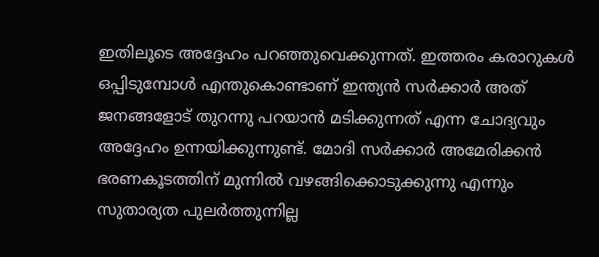ഇതിലൂടെ അദ്ദേഹം പറഞ്ഞുവെക്കുന്നത്. ഇത്തരം കരാറുകൾ ഒപ്പിടുമ്പോൾ എന്തുകൊണ്ടാണ് ഇന്ത്യൻ സർക്കാർ അത് ജനങ്ങളോട് തുറന്നു പറയാൻ മടിക്കുന്നത് എന്ന ചോദ്യവും അദ്ദേഹം ഉന്നയിക്കുന്നുണ്ട്. മോദി സർക്കാർ അമേരിക്കൻ ഭരണകൂടത്തിന് മുന്നിൽ വഴങ്ങിക്കൊടുക്കുന്നു എന്നും സുതാര്യത പുലർത്തുന്നില്ല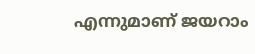എന്നുമാണ് ജയറാം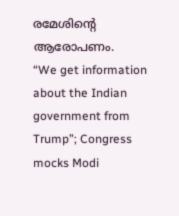രമേശിൻ്റെ ആരോപണം.
“We get information about the Indian government from Trump”; Congress mocks Modi